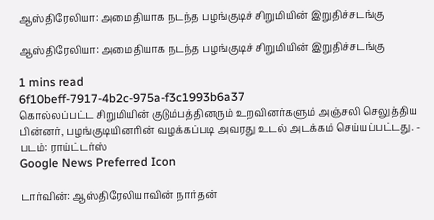ஆஸ்திரேலியா: அமைதியாக நடந்த பழங்குடிச் சிறுமியின் இறுதிச்சடங்கு

ஆஸ்திரேலியா: அமைதியாக நடந்த பழங்குடிச் சிறுமியின் இறுதிச்சடங்கு

1 mins read
6f10beff-7917-4b2c-975a-f3c1993b6a37
கொல்லப்பட்ட சிறுமியின் குடும்பத்தினரும் உறவினர்களும் அஞ்சலி செலுத்திய பின்னர், பழங்குடியினரின் வழக்கப்படி அவரது உடல் அடக்கம் செய்யப்பட்டது. - படம்: ராய்ட்டர்ஸ்
Google News Preferred Icon

டார்வின்: ஆஸ்திரேலியாவின் நார்தன்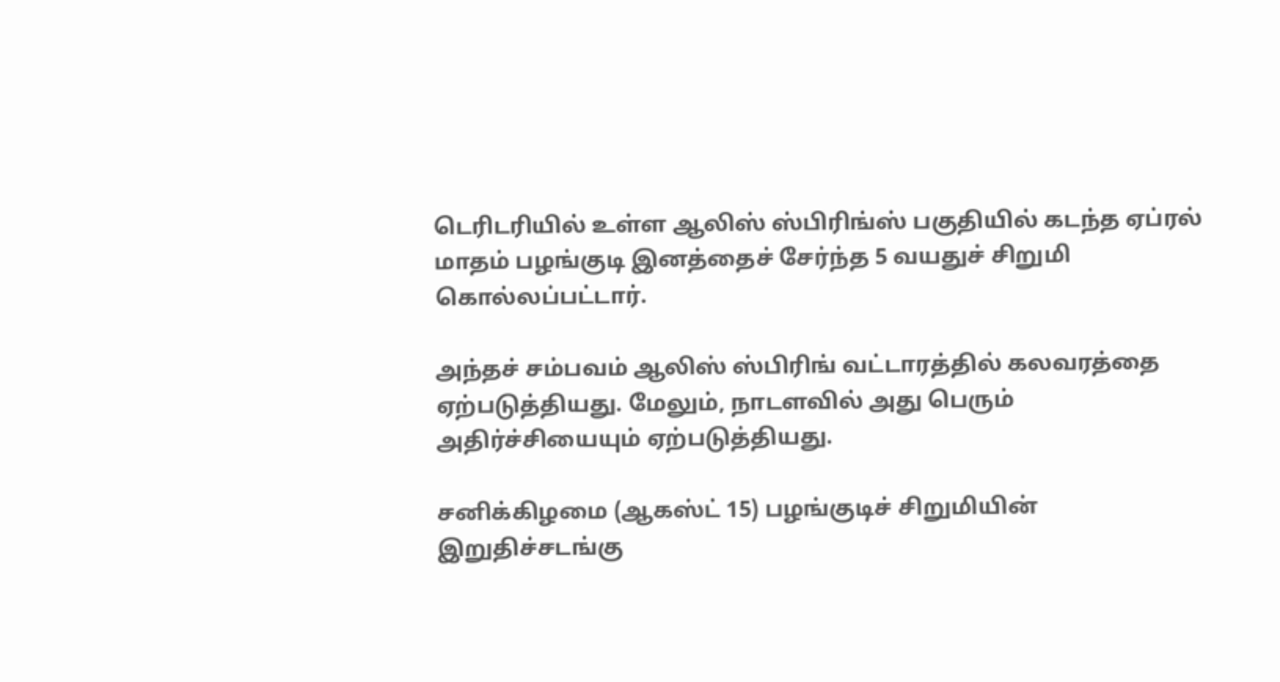டெரிடரியில் உள்ள ஆலிஸ் ஸ்பிரிங்ஸ் பகுதியில் கடந்த ஏப்ரல் மாதம் பழங்குடி இனத்தைச் சேர்ந்த 5 வயதுச் சிறுமி கொல்லப்பட்டார்.

அந்தச் சம்பவம் ஆலிஸ் ஸ்பிரிங் வட்டாரத்தில் கலவரத்தை ஏற்படுத்தியது. மேலும், நாடளவில் அது பெரும் அதிர்ச்சியையும் ஏற்படுத்தியது.

சனிக்கிழமை (ஆகஸ்ட் 15) பழங்குடிச் சிறுமியின் இறுதிச்சடங்கு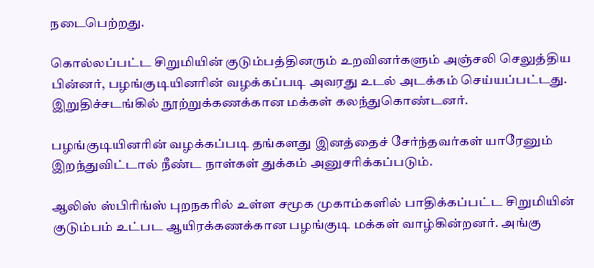நடைபெற்றது.

கொல்லப்பட்ட சிறுமியின் குடும்பத்தினரும் உறவினர்களும் அஞ்சலி செலுத்திய பின்னர், பழங்குடியினரின் வழக்கப்படி அவரது உடல் அடக்கம் செய்யப்பட்டது. இறுதிச்சடங்கில் நூற்றுக்கணக்கான மக்கள் கலந்துகொண்டனர்.

பழங்குடியினரின் வழக்கப்படி தங்களது இனத்தைச் சேர்ந்தவர்கள் யாரேனும் இறந்துவிட்டால் நீண்ட நாள்கள் துக்கம் அனுசரிக்கப்படும்.

ஆலிஸ் ஸ்பிரிங்ஸ் புறநகரில் உள்ள சமூக முகாம்களில் பாதிக்கப்பட்ட சிறுமியின் குடும்பம் உட்பட ஆயிரக்கணக்கான பழங்குடி மக்கள் வாழ்கின்றனர். அங்கு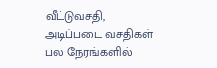வீட்டுவசதி, அடிப்படை வசதிகள் பல நேரங்களில்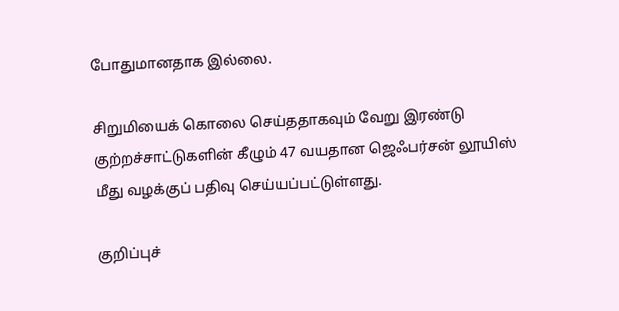போதுமானதாக இல்லை.

சிறுமியைக் கொலை செய்ததாகவும் வேறு இரண்டு குற்றச்சாட்டுகளின் கீழும் 47 வயதான ஜெஃபர்சன் லூயிஸ் மீது வழக்குப் பதிவு செய்யப்பட்டுள்ளது.

குறிப்புச்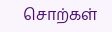சொற்கள்